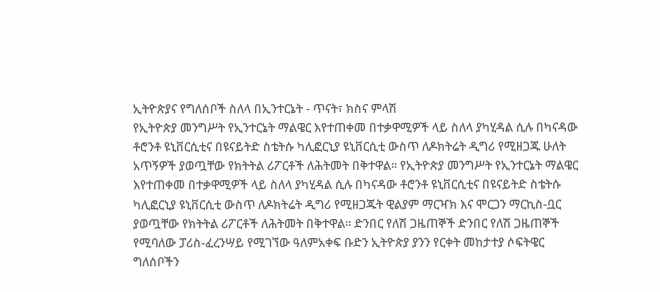ኢትዮጵያና የግለሰቦች ስለላ በኢንተርኔት - ጥናት፣ ክስና ምላሽ
የኢትዮጵያ መንግሥት የኢንተርኔት ማልዌር እየተጠቀመ በተቃዋሚዎች ላይ ስለላ ያካሂዳል ሲሉ በካናዳው ቶሮንቶ ዩኒቨርሲቲና በዩናይትድ ስቴትሱ ካሊፎርኒያ ዩኒቨርሲቲ ውስጥ ለዶክትሬት ዲግሪ የሚዘጋጁ ሁለት አጥኝዎች ያወጧቸው የክትትል ሪፖርቶች ለሕትመት በቅተዋል፡፡ የኢትዮጵያ መንግሥት የኢንተርኔት ማልዌር እየተጠቀመ በተቃዋሚዎች ላይ ስለላ ያካሂዳል ሲሉ በካናዳው ቶሮንቶ ዩኒቨርሲቲና በዩናይትድ ስቴትሱ ካሊፎርኒያ ዩኒቨርሲቲ ውስጥ ለዶክትሬት ዲግሪ የሚዘጋጁት ዊልያም ማርዣክ እና ሞርጋን ማርኪስ-ቧር ያወጧቸው የክትትል ሪፖርቶች ለሕትመት በቅተዋል፡፡ ድንበር የለሽ ጋዜጠኞች ድንበር የለሽ ጋዜጠኞች የሚባለው ፓሪስ-ፈረንሣይ የሚገኘው ዓለምአቀፍ ቡድን ኢትዮጵያ ያንን የርቀት መከታተያ ሶፍትዌር ግለሰቦችን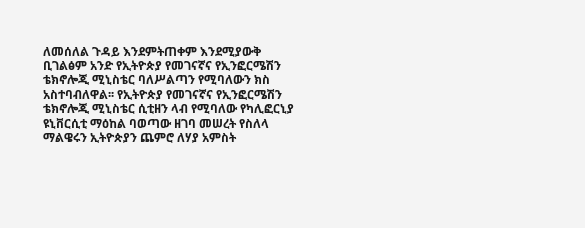ለመሰለል ጉዳይ እንደምትጠቀም እንደሚያውቅ ቢገልፅም አንድ የኢትዮጵያ የመገናኛና የኢንፎርሜሽን ቴክኖሎጂ ሚኒስቴር ባለሥልጣን የሚባለውን ክስ አስተባብለዋል፡፡ የኢትዮጵያ የመገናኛና የኢንፎርሜሽን ቴክኖሎጂ ሚኒስቴር ሲቲዘን ላብ የሚባለው የካሊፎርኒያ ዩኒቨርሲቲ ማዕከል ባወጣው ዘገባ መሠረት የስለላ ማልዌሩን ኢትዮጵያን ጨምሮ ለሃያ አምስት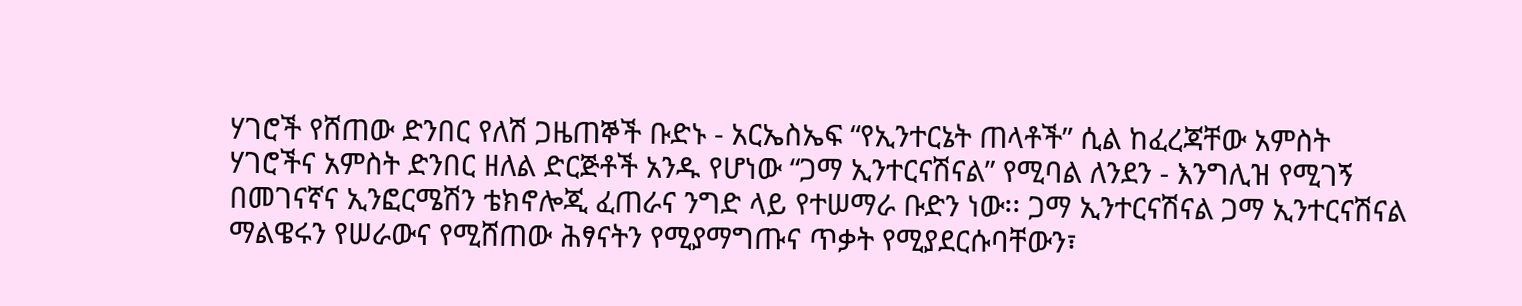ሃገሮች የሸጠው ድንበር የለሽ ጋዜጠኞች ቡድኑ - አርኤስኤፍ “የኢንተርኔት ጠላቶች” ሲል ከፈረጃቸው አምስት ሃገሮችና አምስት ድንበር ዘለል ድርጅቶች አንዱ የሆነው “ጋማ ኢንተርናሽናል” የሚባል ለንደን - እንግሊዝ የሚገኝ በመገናኛና ኢንፎርሜሽን ቴክኖሎጂ ፈጠራና ንግድ ላይ የተሠማራ ቡድን ነው፡፡ ጋማ ኢንተርናሽናል ጋማ ኢንተርናሽናል ማልዌሩን የሠራውና የሚሸጠው ሕፃናትን የሚያማግጡና ጥቃት የሚያደርሱባቸውን፣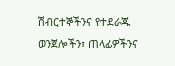ሽብርተኞችንና የተደራጁ ወንጀሎችን፣ ጠላፊዎችንና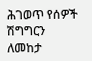ሕገወጥ የሰዎች ሽግግርን ለመከታ